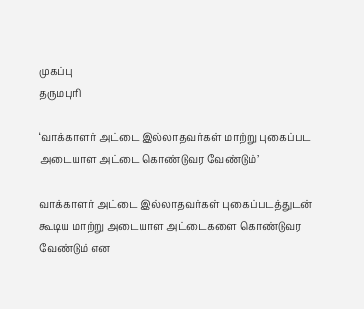முகப்பு
தருமபுரி

‘வாக்காளர் அட்டை இல்லாதவர்கள் மாற்று புகைப்பட அடையாள அட்டை கொண்டுவர வேண்டும்’

வாக்காளர் அட்டை இல்லாதவர்கள் புகைப்படத்துடன் கூடிய மாற்று அடையாள அட்டைகளை கொண்டுவர வேண்டும் என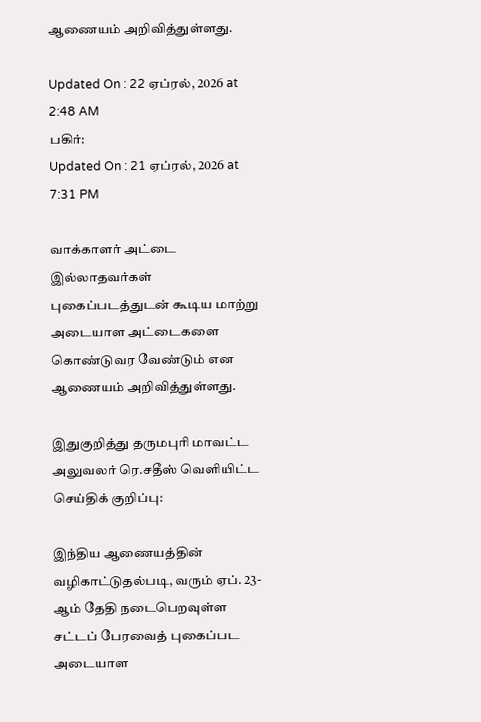ஆணையம் அறிவித்துள்ளது.

Updated On : 22 ஏப்ரல், 2026 at 2:48 AM
பகிர்:
Updated On : 21 ஏப்ரல், 2026 at 7:31 PM

வாக்காளர் அட்டை இல்லாதவர்கள் புகைப்படத்துடன் கூடிய மாற்று அடையாள அட்டைகளை கொண்டுவர வேண்டும் என ஆணையம் அறிவித்துள்ளது.

இதுகுறித்து தருமபுரி மாவட்ட அலுவலர் ரெ.சதீஸ் வெளியிட்ட செய்திக் குறிப்பு:

இந்திய ஆணையத்தின் வழிகாட்டுதல்படி, வரும் ஏப். 23-ஆம் தேதி நடைபெறவுள்ள சட்டப் பேரவைத் புகைப்பட அடையாள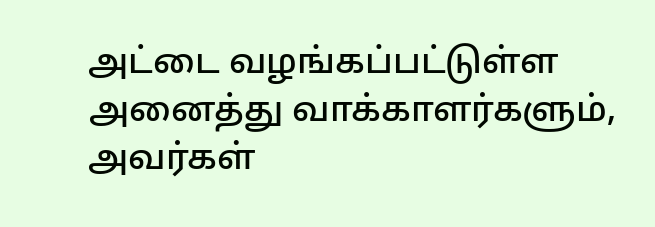அட்டை வழங்கப்பட்டுள்ள அனைத்து வாக்காளர்களும், அவர்கள்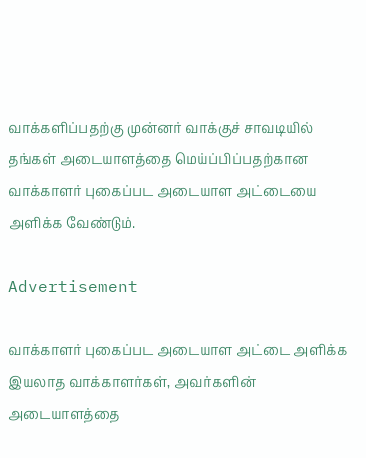வாக்களிப்பதற்கு முன்னர் வாக்குச் சாவடியில் தங்கள் அடையாளத்தை மெய்ப்பிப்பதற்கான வாக்காளர் புகைப்பட அடையாள அட்டையை அளிக்க வேண்டும்.

Advertisement

வாக்காளர் புகைப்பட அடையாள அட்டை அளிக்க இயலாத வாக்காளர்கள், அவர்களின் அடையாளத்தை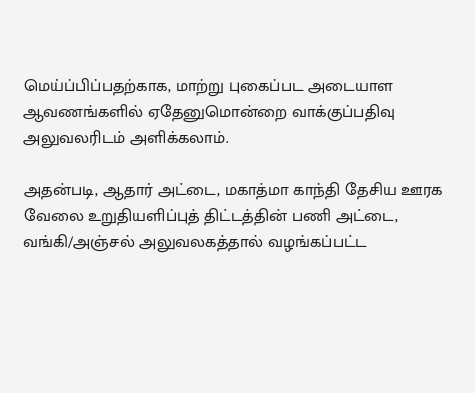மெய்ப்பிப்பதற்காக, மாற்று புகைப்பட அடையாள ஆவணங்களில் ஏதேனுமொன்றை வாக்குப்பதிவு அலுவலரிடம் அளிக்கலாம்.

அதன்படி, ஆதார் அட்டை, மகாத்மா காந்தி தேசிய ஊரக வேலை உறுதியளிப்புத் திட்டத்தின் பணி அட்டை, வங்கி/அஞ்சல் அலுவலகத்தால் வழங்கப்பட்ட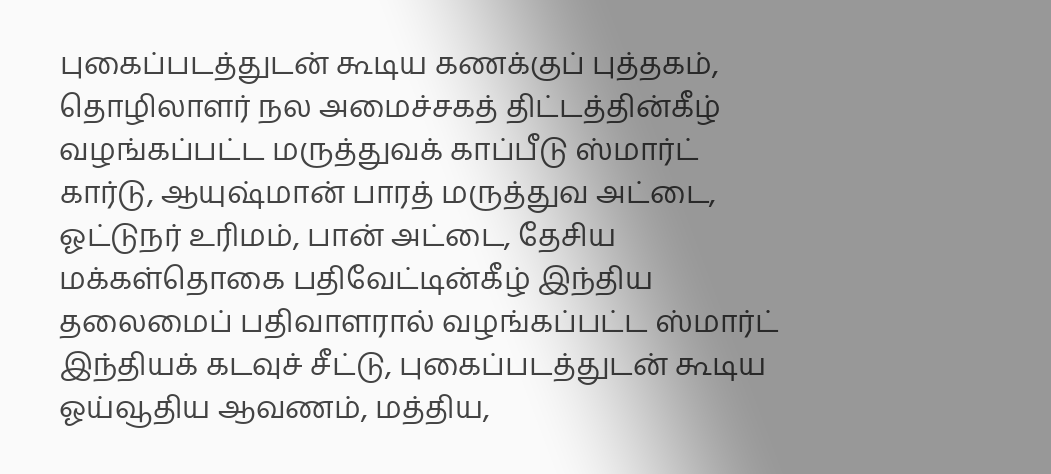புகைப்படத்துடன் கூடிய கணக்குப் புத்தகம், தொழிலாளர் நல அமைச்சகத் திட்டத்தின்கீழ் வழங்கப்பட்ட மருத்துவக் காப்பீடு ஸ்மார்ட் கார்டு, ஆயுஷ்மான் பாரத் மருத்துவ அட்டை, ஓட்டுநர் உரிமம், பான் அட்டை, தேசிய மக்கள்தொகை பதிவேட்டின்கீழ் இந்திய தலைமைப் பதிவாளரால் வழங்கப்பட்ட ஸ்மார்ட் இந்தியக் கடவுச் சீட்டு, புகைப்படத்துடன் கூடிய ஓய்வூதிய ஆவணம், மத்திய,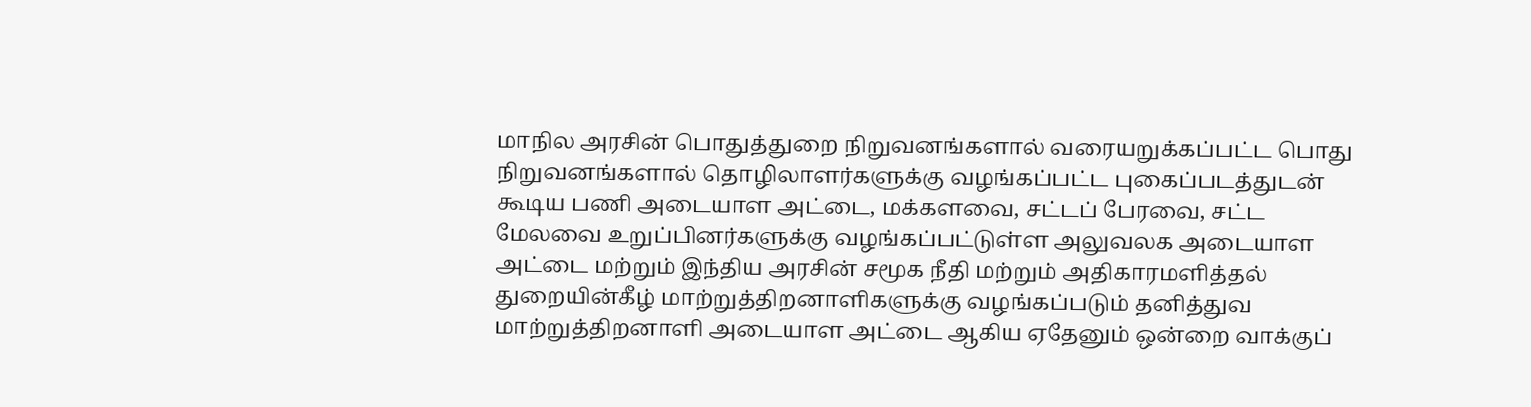மாநில அரசின் பொதுத்துறை நிறுவனங்களால் வரையறுக்கப்பட்ட பொது நிறுவனங்களால் தொழிலாளர்களுக்கு வழங்கப்பட்ட புகைப்படத்துடன் கூடிய பணி அடையாள அட்டை, மக்களவை, சட்டப் பேரவை, சட்ட மேலவை உறுப்பினர்களுக்கு வழங்கப்பட்டுள்ள அலுவலக அடையாள அட்டை மற்றும் இந்திய அரசின் சமூக நீதி மற்றும் அதிகாரமளித்தல் துறையின்கீழ் மாற்றுத்திறனாளிகளுக்கு வழங்கப்படும் தனித்துவ மாற்றுத்திறனாளி அடையாள அட்டை ஆகிய ஏதேனும் ஒன்றை வாக்குப்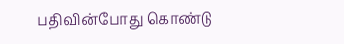பதிவின்போது கொண்டு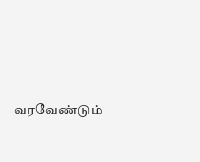வரவேண்டும்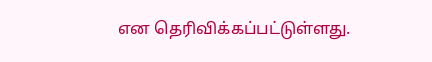என தெரிவிக்கப்பட்டுள்ளது.